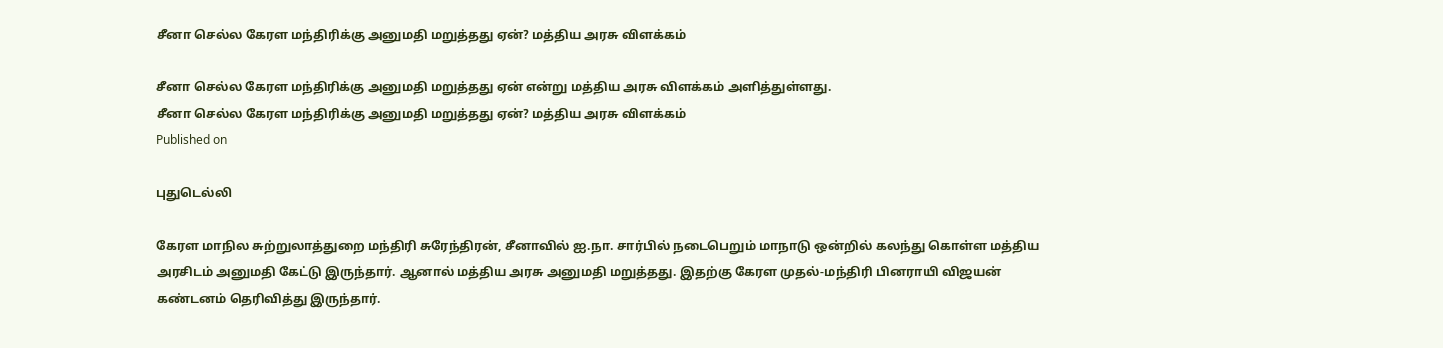சீனா செல்ல கேரள மந்திரிக்கு அனுமதி மறுத்தது ஏன்? மத்திய அரசு விளக்கம்

சீனா செல்ல கேரள மந்திரிக்கு அனுமதி மறுத்தது ஏன் என்று மத்திய அரசு விளக்கம் அளித்துள்ளது.
சீனா செல்ல கேரள மந்திரிக்கு அனுமதி மறுத்தது ஏன்? மத்திய அரசு விளக்கம்
Published on

புதுடெல்லி

கேரள மாநில சுற்றுலாத்துறை மந்திரி சுரேந்திரன், சீனாவில் ஐ.நா. சார்பில் நடைபெறும் மாநாடு ஒன்றில் கலந்து கொள்ள மத்திய அரசிடம் அனுமதி கேட்டு இருந்தார். ஆனால் மத்திய அரசு அனுமதி மறுத்தது. இதற்கு கேரள முதல்-மந்திரி பினராயி விஜயன் கண்டனம் தெரிவித்து இருந்தார்.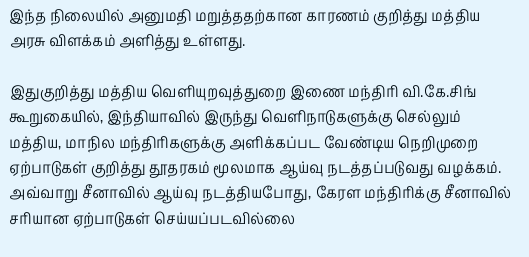இந்த நிலையில் அனுமதி மறுத்ததற்கான காரணம் குறித்து மத்திய அரசு விளக்கம் அளித்து உள்ளது.

இதுகுறித்து மத்திய வெளியுறவுத்துறை இணை மந்திரி வி.கே.சிங் கூறுகையில், இந்தியாவில் இருந்து வெளிநாடுகளுக்கு செல்லும் மத்திய, மாநில மந்திரிகளுக்கு அளிக்கப்பட வேண்டிய நெறிமுறை ஏற்பாடுகள் குறித்து தூதரகம் மூலமாக ஆய்வு நடத்தப்படுவது வழக்கம். அவ்வாறு சீனாவில் ஆய்வு நடத்தியபோது, கேரள மந்திரிக்கு சீனாவில் சரியான ஏற்பாடுகள் செய்யப்படவில்லை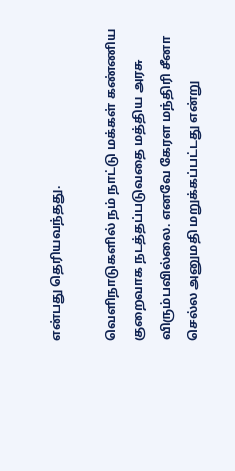என்பது தெரியவந்தது.

வெளிநாடுகளில் நம் நாட்டு மக்கள் கண்ணிய குறைவாக நடத்தப்படுவதை மத்திய அரசு விரும்பவில்லை. எனவே கேரள மந்திரி சீனா செல்ல அனுமதி மறுக்கப்பட்டது என்று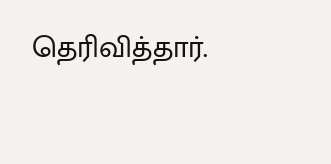தெரிவித்தார்.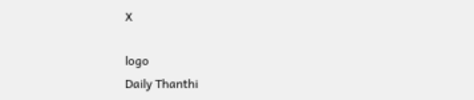X

logo
Daily Thanthi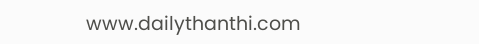www.dailythanthi.com